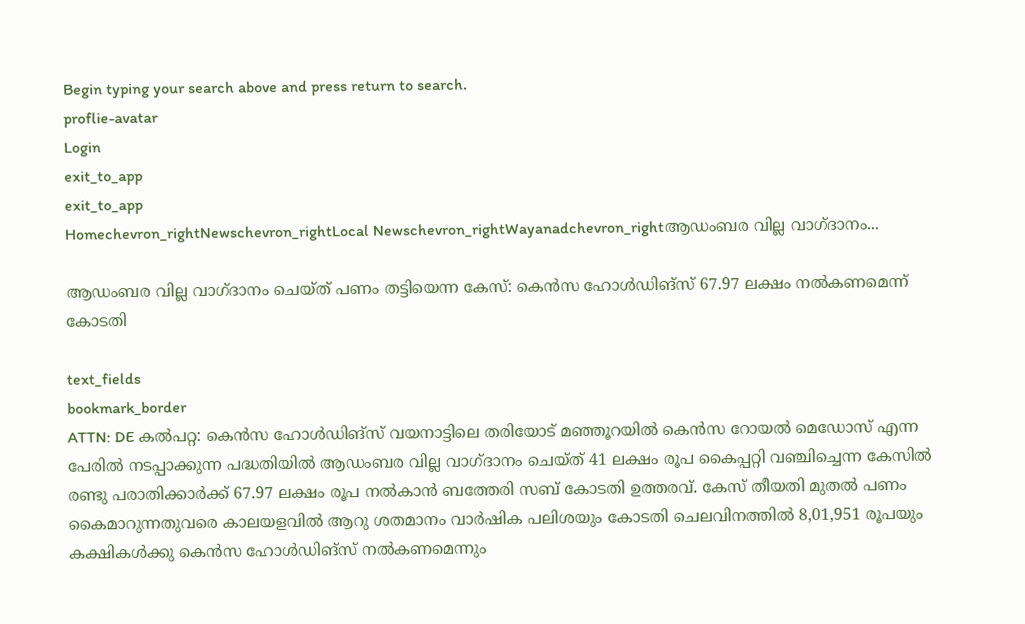Begin typing your search above and press return to search.
proflie-avatar
Login
exit_to_app
exit_to_app
Homechevron_rightNewschevron_rightLocal Newschevron_rightWayanadchevron_rightആഡംബര വില്ല വാഗ്ദാനം...

ആഡംബര വില്ല വാഗ്ദാനം ചെയ്ത് പണം തട്ടിയെന്ന കേസ്: കെന്‍സ ഹോള്‍ഡിങ്സ് 67.97 ലക്ഷം നല്‍കണമെന്ന് കോടതി

text_fields
bookmark_border
ATTN: DE കല്‍പറ്റ: കെന്‍സ ഹോള്‍ഡിങ്സ് വയനാട്ടിലെ തരിയോട് മഞ്ഞൂറയില്‍ കെന്‍സ റോയല്‍ മെഡോസ് എന്ന പേരില്‍ നടപ്പാക്കുന്ന പദ്ധതിയില്‍ ആഡംബര വില്ല വാഗ്ദാനം ചെയ്ത് 41 ലക്ഷം രൂപ കൈപ്പറ്റി വഞ്ചിച്ചെന്ന കേസില്‍ രണ്ടു പരാതിക്കാര്‍ക്ക് 67.97 ലക്ഷം രൂപ നല്‍കാന്‍ ബത്തേരി സബ് കോടതി ഉത്തരവ്. കേസ് തീയതി മുതല്‍ പണം കൈമാറുന്നതുവരെ കാലയളവില്‍ ആറു ശതമാനം വാര്‍ഷിക പലിശയും കോടതി ചെലവിനത്തില്‍ 8,01,951 രൂപയും കക്ഷികള്‍ക്കു കെന്‍സ ഹോള്‍ഡിങ്സ് നല്‍കണമെന്നും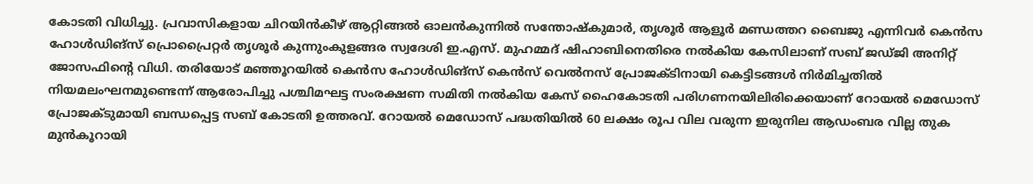കോടതി വിധിച്ചു. പ്രവാസികളായ ചിറയിന്‍കീഴ് ആറ്റിങ്ങല്‍ ഓലന്‍കുന്നില്‍ സന്തോഷ്‌കുമാര്‍, തൃശൂര്‍ ആളൂര്‍ മണ്ഡത്തറ ബൈജു എന്നിവര്‍ കെന്‍സ ഹോള്‍ഡിങ്സ് പ്രൊപ്രൈറ്റര്‍ തൃശൂര്‍ കുന്നുംകുളങ്ങര സ്വദേശി ഇ.എസ്. മുഹമ്മദ് ഷിഹാബിനെതിരെ നൽകിയ കേസിലാണ് സബ് ജഡ്ജി അനിറ്റ് ജോസഫിന്‍റെ വിധി. തരിയോട് മഞ്ഞൂറയില്‍ കെന്‍സ ഹോൾഡിങ്സ് കെന്‍സ് വെല്‍നസ് പ്രോജക്ടിനായി കെട്ടിടങ്ങള്‍ നിര്‍മിച്ചതില്‍ നിയമലംഘനമുണ്ടെന്ന് ആരോപിച്ചു പശ്ചിമഘട്ട സംരക്ഷണ സമിതി നല്‍കിയ കേസ് ഹൈകോടതി പരിഗണനയിലിരിക്കെയാണ് റോയല്‍ മെഡോസ് പ്രോജക്ടുമായി ബന്ധപ്പെട്ട സബ് കോടതി ഉത്തരവ്. റോയല്‍ മെഡോസ് പദ്ധതിയിൽ 60 ലക്ഷം രൂപ വില വരുന്ന ഇരുനില ആഡംബര വില്ല തുക മുന്‍കൂറായി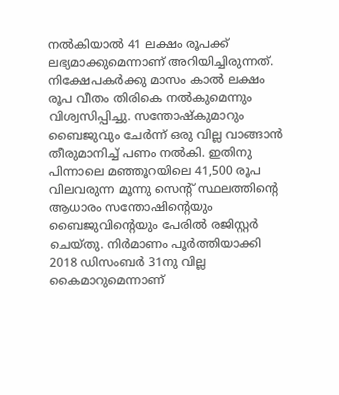നല്‍കിയാല്‍ 41 ലക്ഷം രൂപക്ക് ലഭ്യമാക്കുമെന്നാണ് അറിയിച്ചിരുന്നത്. നിക്ഷേപകര്‍ക്കു മാസം കാല്‍ ലക്ഷം രൂപ വീതം തിരികെ നല്‍കുമെന്നും വിശ്വസിപ്പിച്ചു. സന്തോഷ്‌കുമാറും ബൈജുവും ചേര്‍ന്ന് ഒരു വില്ല വാങ്ങാന്‍ തീരുമാനിച്ച് പണം നൽകി. ഇതിനു പിന്നാലെ മഞ്ഞൂറയിലെ 41,500 രൂപ വിലവരുന്ന മൂന്നു സെന്‍റ് സ്ഥലത്തിന്‍റെ ആധാരം സന്തോഷിന്‍റെയും ബൈജുവിന്‍റെയും പേരില്‍ രജിസ്റ്റര്‍ ചെയ്തു. നിര്‍മാണം പൂര്‍ത്തിയാക്കി 2018 ഡിസംബര്‍ 31നു വില്ല കൈമാറുമെന്നാണ്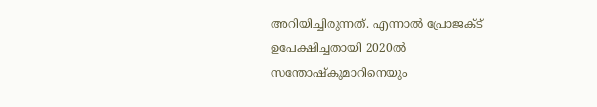അറിയിച്ചിരുന്നത്. എന്നാൽ പ്രോജക്ട് ഉപേക്ഷിച്ചതായി 2020ൽ സന്തോഷ്‌കുമാറിനെയും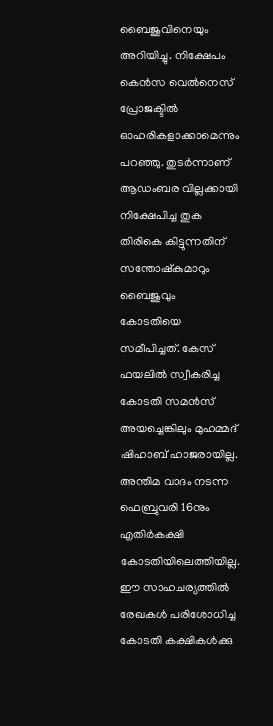ബൈജുവിനെയും അറിയിച്ചു. നിക്ഷേപം കെന്‍സ വെല്‍നെസ് പ്രോജക്ടില്‍ ഓഹരികളാക്കാമെന്നും പറഞ്ഞു. തുടര്‍ന്നാണ് ആഡംബര വില്ലക്കായി നിക്ഷേപിച്ച തുക തിരികെ കിട്ടുന്നതിന് സന്തോഷ്‌കുമാറും ബൈജുവും കോടതിയെ സമീപിച്ചത്. കേസ് ഫയലില്‍ സ്വീകരിച്ച കോടതി സമന്‍സ് അയച്ചെങ്കിലും മുഹമ്മദ് ഷിഹാബ് ഹാജരായില്ല. അന്തിമ വാദം നടന്ന ഫെബ്രുവരി 16നും എതിര്‍കക്ഷി കോടതിയിലെത്തിയില്ല. ഈ സാഹചര്യത്തില്‍ രേഖകള്‍ പരിശോധിച്ച കോടതി കക്ഷികള്‍ക്കു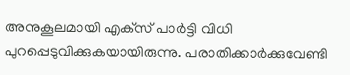അനുകൂലമായി എക്‌സ് പാര്‍ട്ടി വിധി പുറപ്പെടുവിക്കുകയായിരുന്നു. പരാതിക്കാര്‍ക്കുവേണ്ടി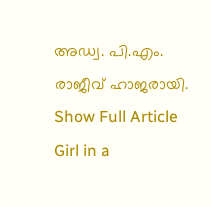അഡ്വ. പി.എം. രാജീവ് ഹാജരായി.
Show Full Article
Girl in a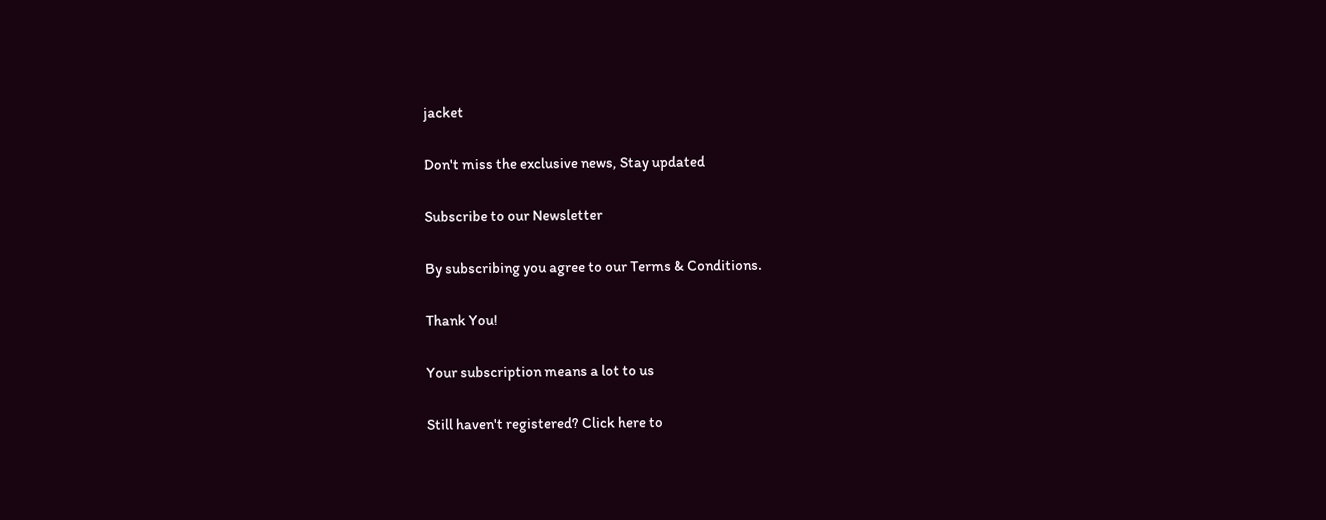jacket

Don't miss the exclusive news, Stay updated

Subscribe to our Newsletter

By subscribing you agree to our Terms & Conditions.

Thank You!

Your subscription means a lot to us

Still haven't registered? Click here to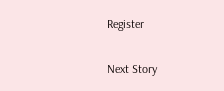Register

Next Story